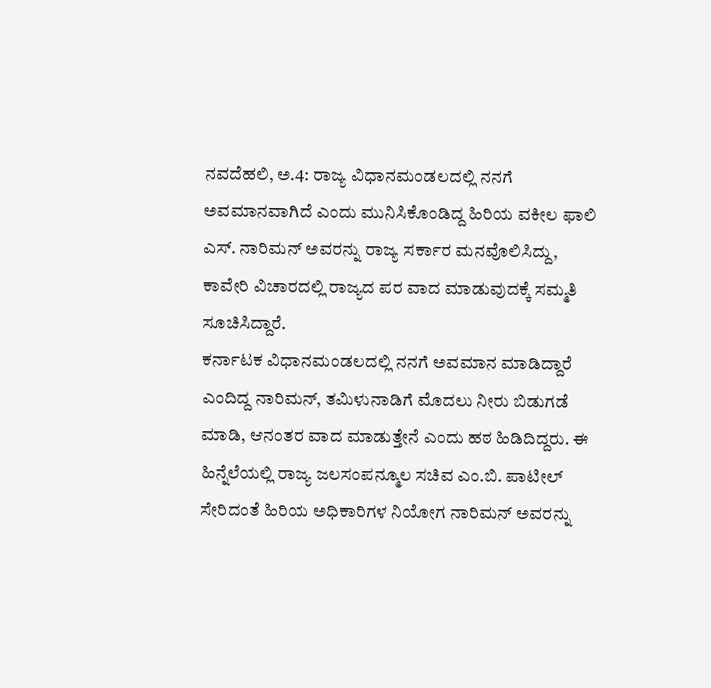ನವದೆಹಲಿ, ಅ.4: ರಾಜ್ಯ ವಿಧಾನಮಂಡಲದಲ್ಲಿ ನನಗೆ ಅವಮಾನವಾಗಿದೆ ಎಂದು ಮುನಿಸಿಕೊಂಡಿದ್ದ ಹಿರಿಯ ವಕೀಲ ಫಾಲಿ ಎಸ್. ನಾರಿಮನ್ ಅವರನ್ನು ರಾಜ್ಯ ಸರ್ಕಾರ ಮನವೊಲಿಸಿದ್ದು, ಕಾವೇರಿ ವಿಚಾರದಲ್ಲಿ ರಾಜ್ಯದ ಪರ ವಾದ ಮಾಡುವುದಕ್ಕೆ ಸಮ್ಮತಿ ಸೂಚಿಸಿದ್ದಾರೆ.
ಕರ್ನಾಟಕ ವಿಧಾನಮಂಡಲದಲ್ಲಿ ನನಗೆ ಅವಮಾನ ಮಾಡಿದ್ದಾರೆ ಎಂದಿದ್ದ ನಾರಿಮನ್, ತಮಿಳುನಾಡಿಗೆ ಮೊದಲು ನೀರು ಬಿಡುಗಡೆ ಮಾಡಿ, ಆನಂತರ ವಾದ ಮಾಡುತ್ತೇನೆ ಎಂದು ಹಠ ಹಿಡಿದಿದ್ದರು. ಈ ಹಿನ್ನೆಲೆಯಲ್ಲಿ ರಾಜ್ಯ ಜಲಸಂಪನ್ಮೂಲ ಸಚಿವ ಎಂ.ಬಿ. ಪಾಟೀಲ್ ಸೇರಿದಂತೆ ಹಿರಿಯ ಅಧಿಕಾರಿಗಳ ನಿಯೋಗ ನಾರಿಮನ್ ಅವರನ್ನು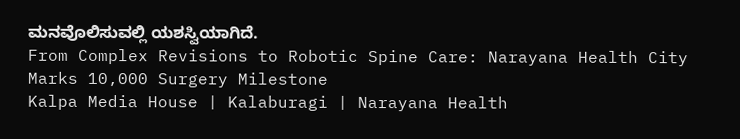ಮನವೊಲಿಸುವಲ್ಲಿ ಯಶಸ್ವಿಯಾಗಿದೆ.
From Complex Revisions to Robotic Spine Care: Narayana Health City Marks 10,000 Surgery Milestone
Kalpa Media House | Kalaburagi | Narayana Health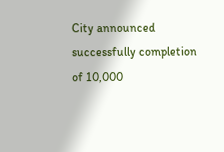City announced successfully completion of 10,000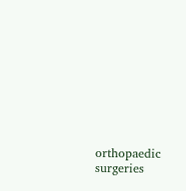orthopaedic surgeries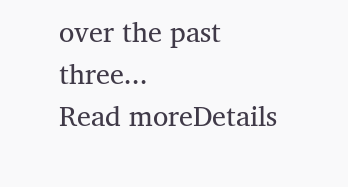over the past three...
Read moreDetails